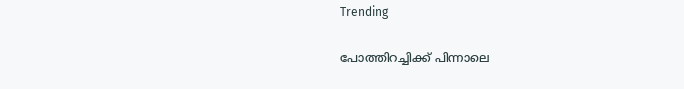Trending

പോത്തിറച്ചിക്ക് പിന്നാലെ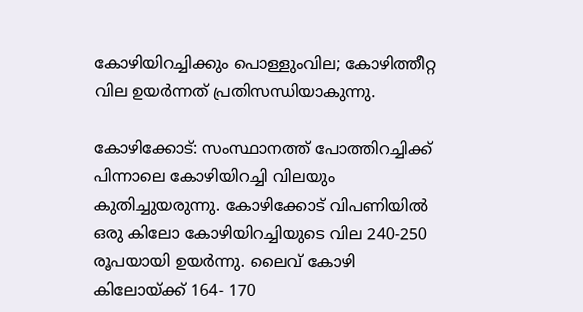കോഴിയിറച്ചിക്കും പൊള്ളുംവില; കോഴിത്തീറ്റ വില ഉയർന്നത് പ്രതിസന്ധിയാകുന്നു.

കോഴിക്കോട്: സംസ്ഥാനത്ത് പോത്തിറച്ചിക്ക് പിന്നാലെ കോഴിയിറച്ചി വിലയും കുതിച്ചുയരുന്നു. കോഴിക്കോട് വിപണിയിൽ ഒരു കിലോ കോഴിയിറച്ചിയുടെ വില 240-250 രൂപയായി ഉയർന്നു. ലൈവ് കോഴി കിലോയ്ക്ക് 164- 170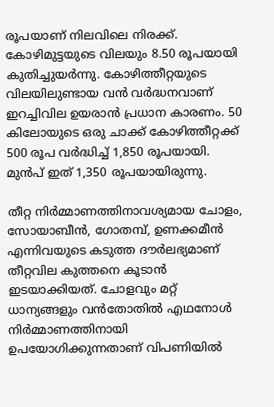രൂപയാണ് നിലവിലെ നിരക്ക്. കോഴിമുട്ടയുടെ വിലയും 8.50 രൂപയായി കുതിച്ചുയർന്നു. കോഴിത്തീറ്റയുടെ വിലയിലുണ്ടായ വൻ വർദ്ധനവാണ് ഇറച്ചിവില ഉയരാൻ പ്രധാന കാരണം. 50 കിലോയുടെ ഒരു ചാക്ക് കോഴിത്തീറ്റക്ക് 500 രൂപ വർദ്ധിച്ച് 1,850 രൂപയായി. മുൻപ് ഇത് 1,350 രൂപയായിരുന്നു.

തീറ്റ നിർമ്മാണത്തിനാവശ്യമായ ചോളം, സോയാബീൻ, ഗോതമ്പ്, ഉണക്കമീൻ എന്നിവയുടെ കടുത്ത ദൗർലഭ്യമാണ് തീറ്റവില കുത്തനെ കൂടാൻ ഇടയാക്കിയത്. ചോളവും മറ്റ് ധാന്യങ്ങളും വൻതോതിൽ എഥനോൾ നിർമ്മാണത്തിനായി ഉപയോഗിക്കുന്നതാണ് വിപണിയിൽ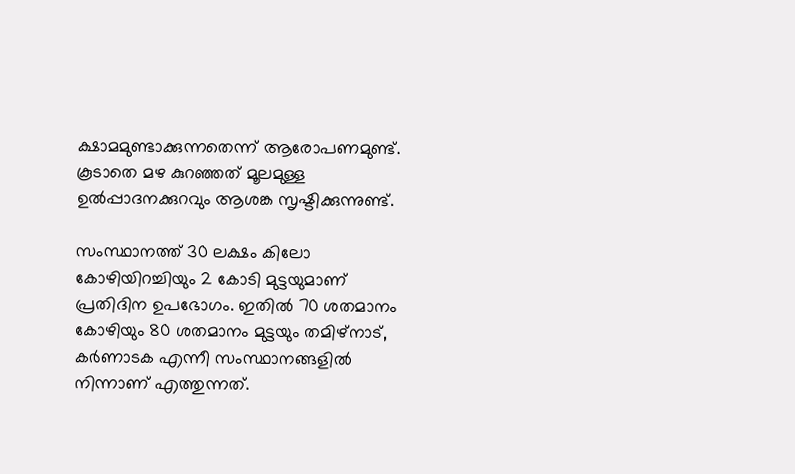ക്ഷാമമുണ്ടാക്കുന്നതെന്ന് ആരോപണമുണ്ട്. കൂടാതെ മഴ കുറഞ്ഞത് മൂലമുള്ള ഉൽപ്പാദനക്കുറവും ആശങ്ക സൃഷ്ടിക്കുന്നുണ്ട്.

സംസ്ഥാനത്ത് 30 ലക്ഷം കിലോ കോഴിയിറച്ചിയും 2 കോടി മുട്ടയുമാണ് പ്രതിദിന ഉപഭോഗം. ഇതിൽ 70 ശതമാനം കോഴിയും 80 ശതമാനം മുട്ടയും തമിഴ്‌നാട്, കർണാടക എന്നീ സംസ്ഥാനങ്ങളിൽ നിന്നാണ് എത്തുന്നത്.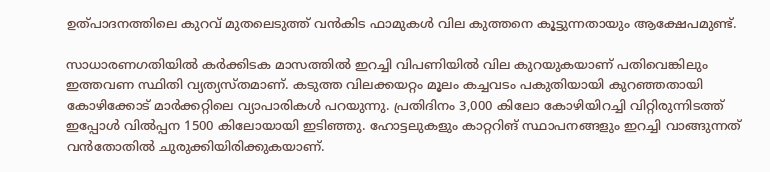ഉത്പാദനത്തിലെ കുറവ് മുതലെടുത്ത് വൻകിട ഫാമുകൾ വില കുത്തനെ കൂട്ടുന്നതായും ആക്ഷേപമുണ്ട്.

സാധാരണഗതിയിൽ കർക്കിടക മാസത്തിൽ ഇറച്ചി വിപണിയിൽ വില കുറയുകയാണ് പതിവെങ്കിലും ഇത്തവണ സ്ഥിതി വ്യത്യസ്തമാണ്. കടുത്ത വിലക്കയറ്റം മൂലം കച്ചവടം പകുതിയായി കുറഞ്ഞതായി കോഴിക്കോട് മാർക്കറ്റിലെ വ്യാപാരികൾ പറയുന്നു. പ്രതിദിനം 3,000 കിലോ കോഴിയിറച്ചി വിറ്റിരുന്നിടത്ത് ഇപ്പോൾ വിൽപ്പന 1500 കിലോയായി ഇടിഞ്ഞു. ഹോട്ടലുകളും കാറ്ററിങ് സ്ഥാപനങ്ങളും ഇറച്ചി വാങ്ങുന്നത് വൻതോതിൽ ചുരുക്കിയിരിക്കുകയാണ്.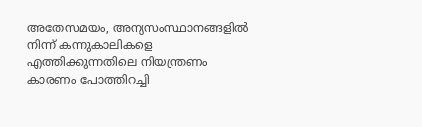അതേസമയം, അന്യസംസ്ഥാനങ്ങളിൽ നിന്ന് കന്നുകാലികളെ എത്തിക്കുന്നതിലെ നിയന്ത്രണം കാരണം പോത്തിറച്ചി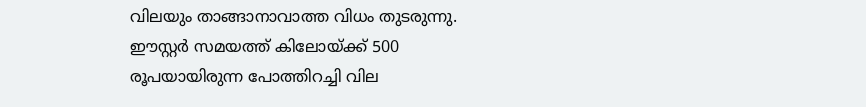വിലയും താങ്ങാനാവാത്ത വിധം തുടരുന്നു. ഈസ്റ്റർ സമയത്ത് കിലോയ്ക്ക് 500 രൂപയായിരുന്ന പോത്തിറച്ചി വില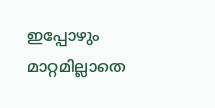ഇപ്പോഴും മാറ്റമില്ലാതെ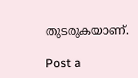തുടരുകയാണ്.

Post a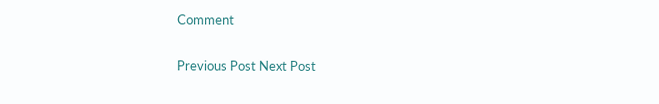Comment

Previous Post Next Post